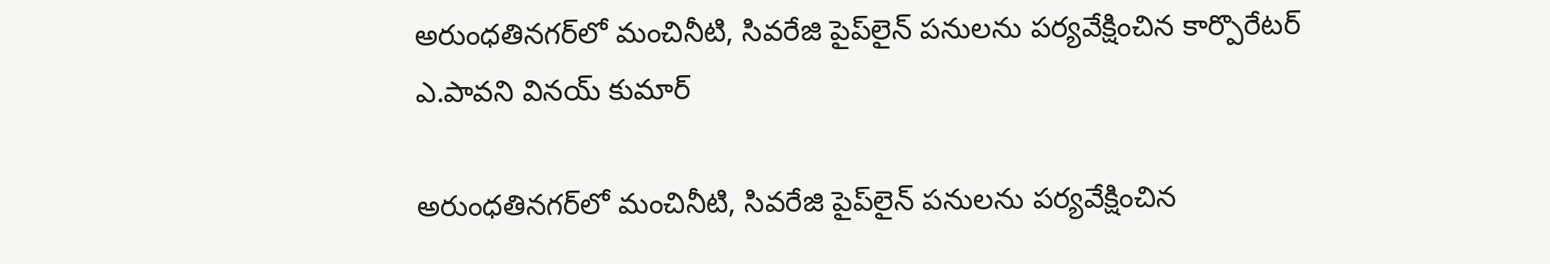అరుంధతినగర్‌లో మంచినీటి, సివ‌రేజి పైప్‌లైన్ పనులను పర్యవేక్షించిన కార్పొరేటర్ ఎ.పావని వినయ్ కుమార్

అరుంధతినగర్‌లో మంచినీటి, సివ‌రేజి పైప్‌లైన్ పనులను పర్యవేక్షించిన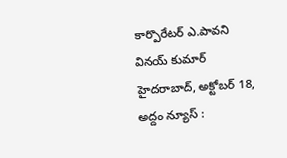కార్పొరేటర్ ఎ.పావని వినయ్ కుమార్ హైదరాబాద్, అక్టోబ‌ర్ 18, అద్దం న్యూస్ :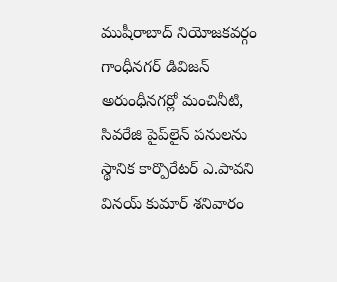ముషీరాబాద్ నియోజ‌క‌వ‌ర్గం గాంధీన‌గ‌ర్ డివిజ‌న్ అరుంధీన‌గ‌ర్లో మంచినీటి, సివ‌రేజి పైప్‌లైన్ ప‌నుల‌ను స్థానిక కార్పొరేట‌ర్ ఎ.పావ‌ని విన‌య్ కుమార్ శ‌నివారం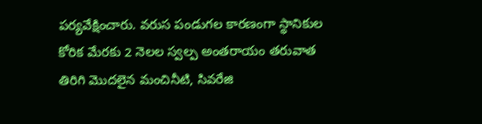ప‌ర్య‌వేక్షించారు. వరుస పండుగల కారణంగా స్థానికుల కోరిక మేరకు 2 నెలల స్వల్ప అంతరాయం తరువాత తిరిగి మొదలైన మంచినీటి, సివ‌రేజి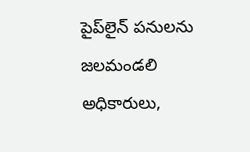పైప్‌లైన్ ప‌నుల‌ను జలమండలి అధికారులు,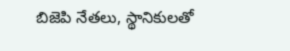బిజెపి నేతలు, స్థానికులతో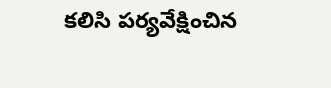కలిసి పర్యవేక్షించిన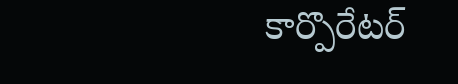కార్పొరేట‌ర్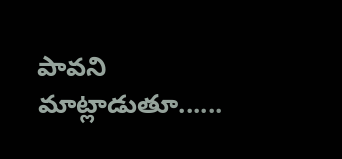పావ‌ని మాట్లాడుతూ......